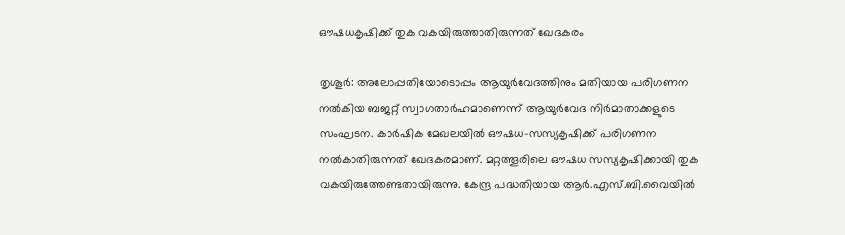ഔഷധകൃഷിക്ക് തുക വകയിരുത്താതിരുന്നത് ഖേദകരം

തൃശൂർ: അലോപ്പതിയോടൊപ്പം ആയുർവേദത്തിനും മതിയായ പരിഗണന നൽകിയ ബജറ്റ് സ്വാഗതാർഹമാണെന്ന് ആയുർവേദ നിർമാതാക്കളുടെ സംഘടന. കാർഷിക മേഖലയിൽ ഔഷധ-സസ്യകൃഷിക്ക് പരിഗണന നൽകാതിരുന്നത് ഖേദകരമാണ്. മറ്റത്തൂരിലെ ഔഷധ സസ്യകൃഷിക്കായി തുക വകയിരുത്തേണ്ടതായിരുന്നു. കേന്ദ്ര പദ്ധതിയായ ആർ.എസ്.ബി.വൈയിൽ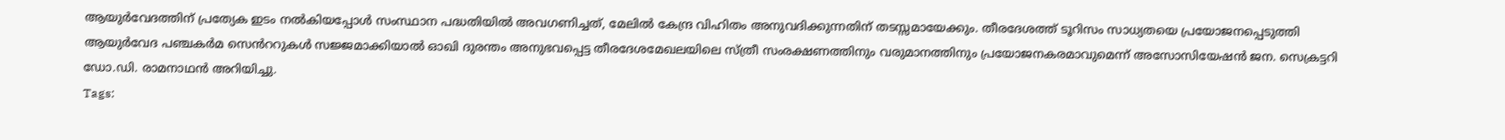ആയുർവേദത്തിന് പ്രത്യേക ഇടം നൽകിയപ്പോൾ സംസ്ഥാന പദ്ധതിയിൽ അവഗണിച്ചത്, മേലിൽ കേന്ദ്ര വിഹിതം അനുവദിക്കുന്നതിന് തടസ്സമായേക്കും. തീരദേശത്ത് ടൂറിസം സാധ്യതയെ പ്രയോജനപ്പെടുത്തി ആയുർവേദ പഞ്ചകർമ സെൻററുകൾ സജ്ജമാക്കിയാൽ ഓഖി ദുരന്തം അനുഭവപ്പെട്ട തീരദേശമേഖലയിലെ സ്ത്രീ സംരക്ഷണത്തിനും വരുമാനത്തിനും പ്രയോജനകരമാവുമെന്ന് അസോസിയേഷൻ ജന. സെക്രട്ടറി ഡോ.ഡി. രാമനാഥൻ അറിയിച്ചു.
Tags: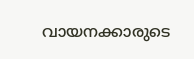വായനക്കാരുടെ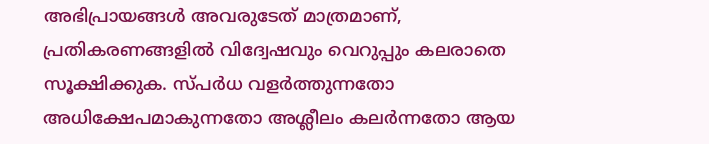അഭിപ്രായങ്ങള്‍ അവരുടേത് മാത്രമാണ്, പ്രതികരണങ്ങളിൽ വിദ്വേഷവും വെറുപ്പും കലരാതെ സൂക്ഷിക്കുക. സ്പർധ വളർത്തുന്നതോ അധിക്ഷേപമാകുന്നതോ അശ്ലീലം കലർന്നതോ ആയ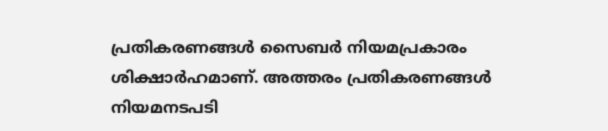പ്രതികരണങ്ങൾ സൈബർ നിയമപ്രകാരം ശിക്ഷാർഹമാണ്. അത്തരം പ്രതികരണങ്ങൾ നിയമനടപടി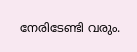നേരിടേണ്ടി വരും.